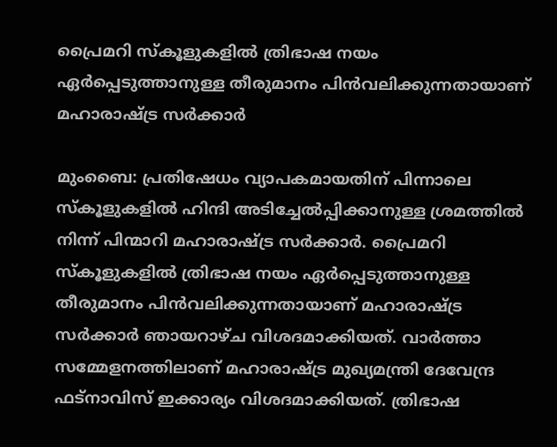പ്രൈമറി സ്കൂളുകളിൽ ത്രിഭാഷ നയം ഏർപ്പെടുത്താനുള്ള തീരുമാനം പിൻവലിക്കുന്നതായാണ് മഹാരാഷ്ട്ര സർക്കാർ

മുംബൈ: പ്രതിഷേധം വ്യാപകമായതിന് പിന്നാലെ സ്കൂളുകളിൽ ഹിന്ദി അടിച്ചേൽപ്പിക്കാനുള്ള ശ്രമത്തിൽ നിന്ന് പിന്മാറി മഹാരാഷ്ട്ര സർക്കാർ. പ്രൈമറി സ്കൂളുകളിൽ ത്രിഭാഷ നയം ഏർപ്പെടുത്താനുള്ള തീരുമാനം പിൻവലിക്കുന്നതായാണ് മഹാരാഷ്ട്ര സർക്കാർ ‌ഞായറാഴ്ച വിശദമാക്കിയത്. വാർത്താ സമ്മേളനത്തിലാണ് മഹാരാഷ്ട്ര മുഖ്യമന്ത്രി ദേവേന്ദ്ര ഫട്നാവിസ് ഇക്കാര്യം വിശദമാക്കിയത്. ത്രിഭാഷ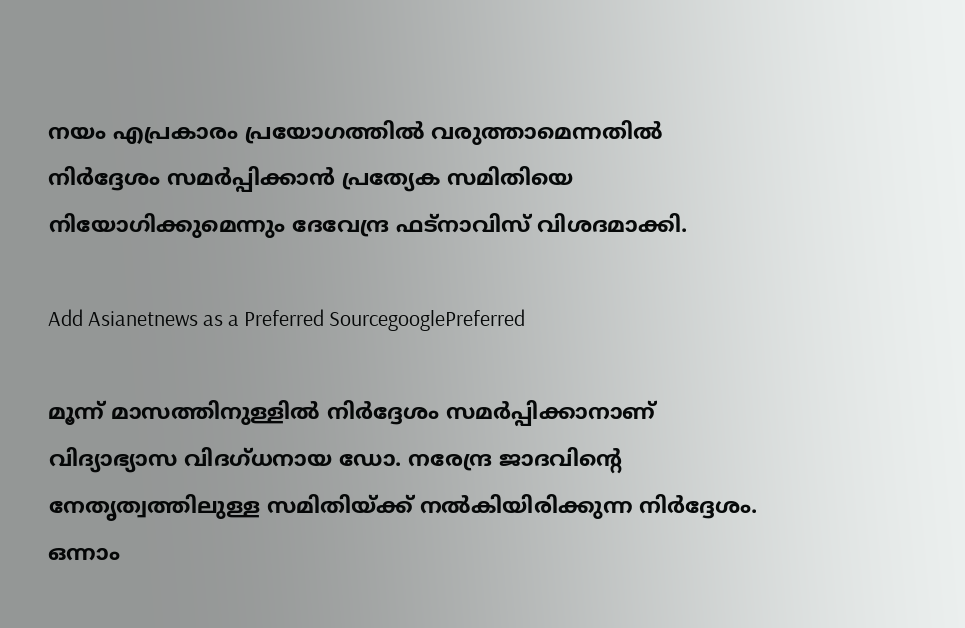നയം എപ്രകാരം പ്രയോഗത്തിൽ വരുത്താമെന്നതിൽ നിർദ്ദേശം സമ‍ർപ്പിക്കാൻ പ്രത്യേക സമിതിയെ നിയോഗിക്കുമെന്നും ദേവേന്ദ്ര ഫട്നാവിസ് വിശദമാക്കി.

Add Asianetnews as a Preferred SourcegooglePreferred

മൂന്ന് മാസത്തിനുള്ളിൽ നിർദ്ദേശം സമർപ്പിക്കാനാണ് വിദ്യാഭ്യാസ വിദഗ്ധനായ ഡോ. നരേന്ദ്ര ജാദവിന്റെ നേതൃത്വത്തിലുള്ള സമിതിയ്ക്ക് നൽകിയിരിക്കുന്ന നി‍ർദ്ദേശം. ഒന്നാം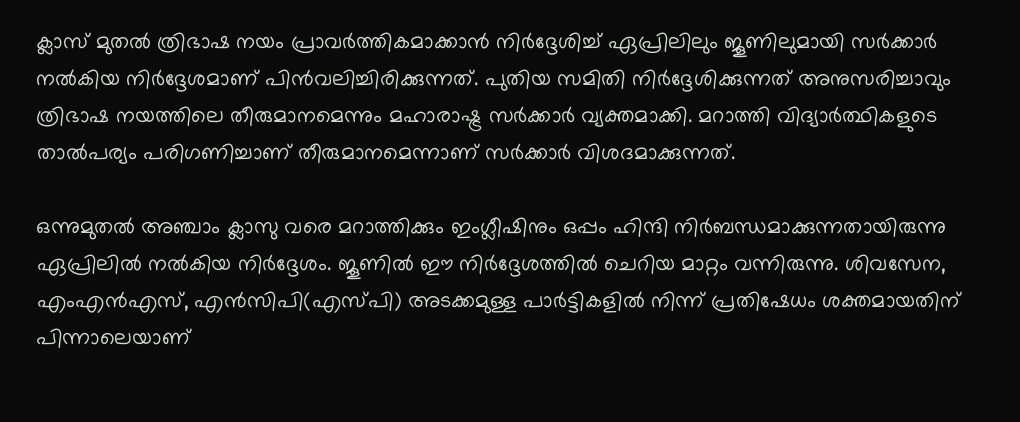ക്ലാസ് മുതൽ ത്രിഭാഷ നയം പ്രാവ‍ർത്തികമാക്കാൻ നിർദ്ദേശിച്ച് ഏപ്രിലിലും ജൂണിലുമായി സർക്കാർ നൽകിയ നിർദ്ദേശമാണ് പിൻവലിച്ചിരിക്കുന്നത്. പുതിയ സമിതി നിർദ്ദേശിക്കുന്നത് അനുസരിച്ചാവും ത്രിഭാഷ നയത്തിലെ തീരുമാനമെന്നും മഹാരാഷ്ട്ര സർക്കാർ വ്യക്തമാക്കി. മറാത്തി വിദ്യാർത്ഥികളുടെ താൽപര്യം പരിഗണിച്ചാണ് തീരുമാനമെന്നാണ് സർക്കാർ വിശദമാക്കുന്നത്.

ഒന്നുമുതൽ അഞ്ചാം ക്ലാസു വരെ മറാത്തിക്കും ഇംഗ്ലീഷിനും ഒപ്പം ഹിന്ദി നിർബന്ധമാക്കുന്നതായിരുന്നു ഏപ്രിലിൽ നൽകിയ നിർദ്ദേശം. ജൂണിൽ ഈ നിർദ്ദേശത്തിൽ ചെറിയ മാറ്റം വന്നിരുന്നു. ശിവസേന, എംഎൻഎസ്, എൻസിപി(എസ്പി) അടക്കമുള്ള പാർട്ടികളിൽ നിന്ന് പ്രതിഷേധം ശക്തമായതിന് പിന്നാലെയാണ്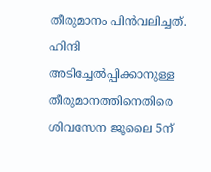തീരുമാനം പിൻവലിച്ചത്. ഹിന്ദി അടിച്ചേൽപ്പിക്കാനുള്ള തീരുമാനത്തിനെതിരെ ശിവസേന ജൂലൈ 5ന്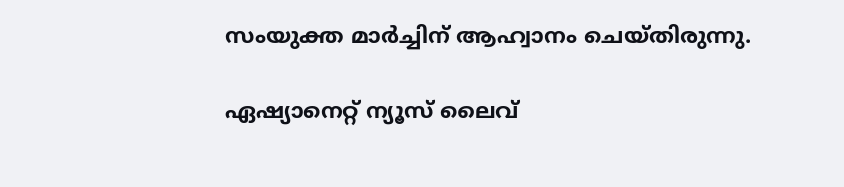സംയുക്ത മാർച്ചിന് ആഹ്വാനം ചെയ്തിരുന്നു.

ഏഷ്യാനെറ്റ് ന്യൂസ് ലൈവ്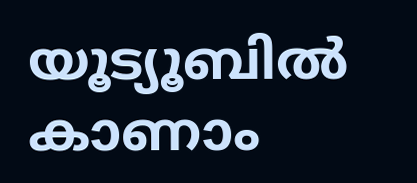യൂട്യൂബിൽ കാണാം